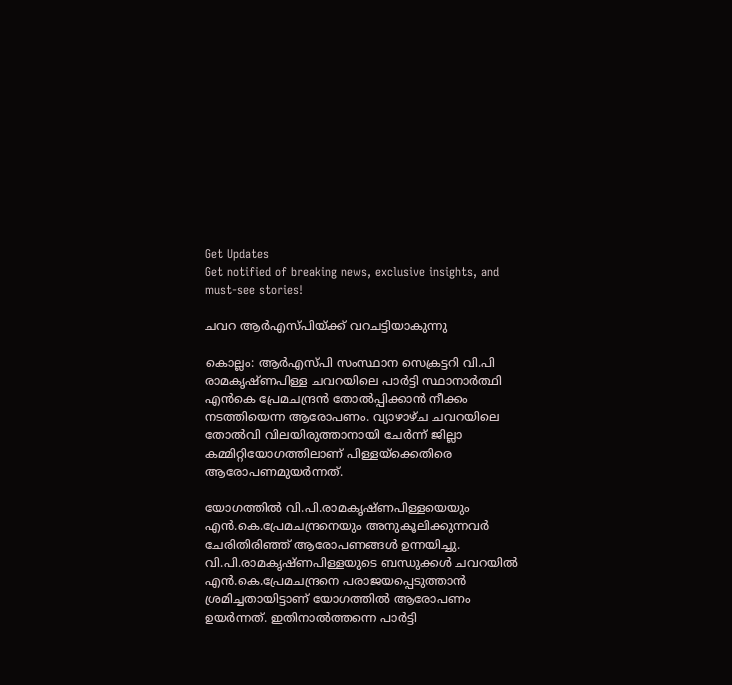Get Updates
Get notified of breaking news, exclusive insights, and must-see stories!

ചവറ ആര്‍എസ്‍പിയ്ക്ക് വറചട്ടിയാകുന്നു

കൊല്ലം: ആര്‍എസ്‍പി സംസ്ഥാന സെക്രട്ടറി വി.പി രാമകൃഷ്ണപിള്ള ചവറയിലെ പാര്‍ട്ടി സ്ഥാനാര്‍ത്ഥി എന്‍കെ പ്രേമചന്ദ്രന്‍ തോല്‍പ്പിക്കാന്‍ നീക്കം നടത്തിയെന്ന ആരോപണം. വ്യാഴാഴ്ച ചവറയിലെ തോല്‍വി വിലയിരുത്താനായി ചേര്‍ന്ന് ജില്ലാ കമ്മിറ്റിയോഗത്തിലാണ് പിള്ളയ്‌ക്കെതിരെ ആരോപണമുയര്‍ന്നത്.

യോഗത്തില്‍ വി.പി.രാമകൃഷ്ണപിള്ളയെയും എന്‍.കെ.പ്രേമചന്ദ്രനെയും അനുകൂലിക്കുന്നവര്‍ ചേരിതിരിഞ്ഞ് ആരോപണങ്ങള്‍ ഉന്നയിച്ചു.
വി.പി.രാമകൃഷ്ണപിള്ളയുടെ ബന്ധുക്കള്‍ ചവറയില്‍ എന്‍.കെ.പ്രേമചന്ദ്രനെ പരാജയപ്പെടുത്താന്‍ ശ്രമിച്ചതായിട്ടാണ് യോഗത്തില്‍ ആരോപണം ഉയര്‍ന്നത്. ഇതിനാല്‍ത്തന്നെ പാര്‍ട്ടി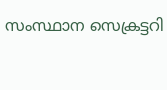സംസ്ഥാന സെക്രട്ടറി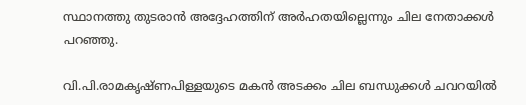സ്ഥാനത്തു തുടരാന്‍ അദ്ദേഹത്തിന് അര്‍ഹതയില്ലെന്നും ചില നേതാക്കള്‍ പറഞ്ഞു.

വി.പി.രാമകൃഷ്ണപിള്ളയുടെ മകന്‍ അടക്കം ചില ബന്ധുക്കള്‍ ചവറയില്‍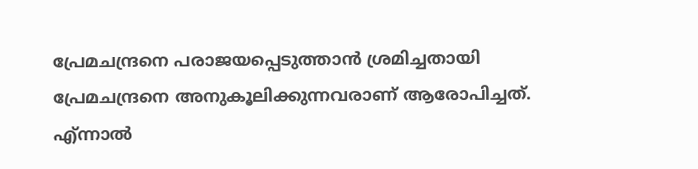പ്രേമചന്ദ്രനെ പരാജയപ്പെടുത്താന്‍ ശ്രമിച്ചതായി പ്രേമചന്ദ്രനെ അനുകൂലിക്കുന്നവരാണ് ആരോപിച്ചത്. എ്ന്നാല്‍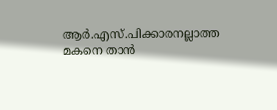ആര്‍.എസ്.പിക്കാരനല്ലാത്ത മകനെ താന്‍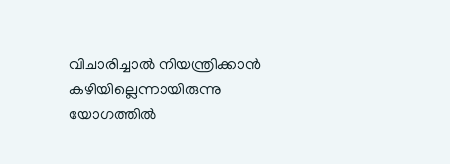വിചാരിച്ചാല്‍ നിയന്ത്രിക്കാന്‍ കഴിയില്ലെന്നായിരുന്നു യോഗത്തില്‍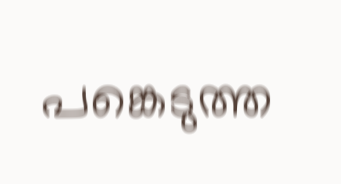പങ്കെടുത്ത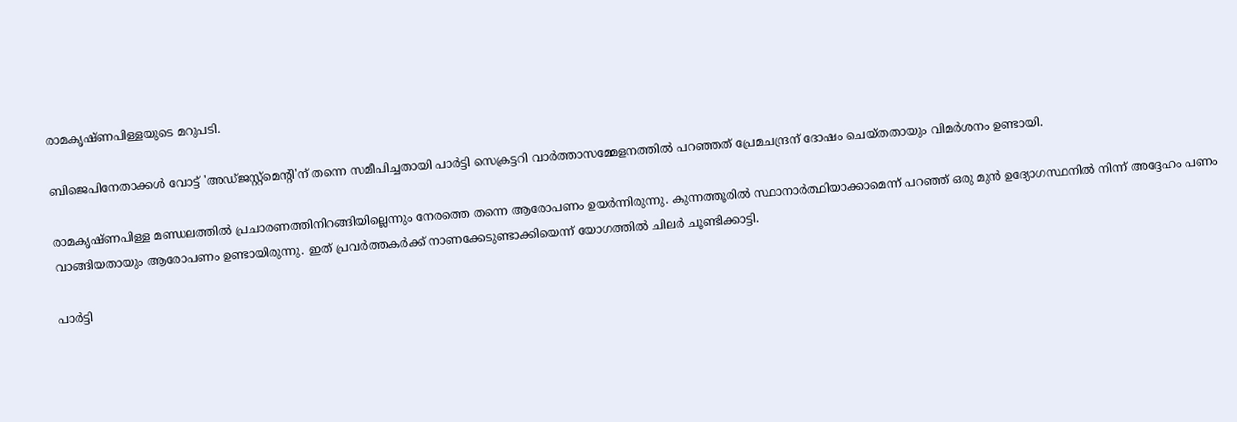രാമകൃഷ്ണപിള്ളയുടെ മറുപടി.

ബിജെപിനേതാക്കള്‍ വോട്ട് 'അഡ്ജസ്റ്റ്‌മെന്റി'ന് തന്നെ സമീപിച്ചതായി പാര്‍ട്ടി സെക്രട്ടറി വാര്‍ത്താസമ്മേളനത്തില്‍ പറഞ്ഞത് പ്രേമചന്ദ്രന് ദോഷം ചെയ്തതായും വിമര്‍ശനം ഉണ്ടായി.

രാമകൃഷ്ണപിള്ള മണ്ഡലത്തില്‍ പ്രചാരണത്തിനിറങ്ങിയില്ലെന്നും നേരത്തെ തന്നെ ആരോപണം ഉയര്‍ന്നിരുന്നു. കുന്നത്തൂരില്‍ സ്ഥാനാര്‍ത്ഥിയാക്കാമെന്ന് പറഞ്ഞ് ഒരു മുന്‍ ഉദ്യോഗസ്ഥനില്‍ നിന്ന് അദ്ദേഹം പണം വാങ്ങിയതായും ആരോപണം ഉണ്ടായിരുന്നു. ഇത് പ്രവര്‍ത്തകര്‍ക്ക് നാണക്കേടുണ്ടാക്കിയെന്ന് യോഗത്തില്‍ ചിലര്‍ ചൂണ്ടിക്കാട്ടി.

പാര്‍ട്ടി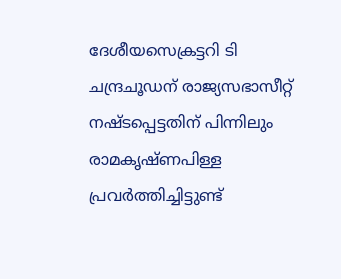ദേശീയസെക്രട്ടറി ടി ചന്ദ്രചൂഡന് രാജ്യസഭാസീറ്റ് നഷ്ടപ്പെട്ടതിന് പിന്നിലും രാമകൃഷ്ണപിള്ള പ്രവര്‍ത്തിച്ചിട്ടുണ്ട്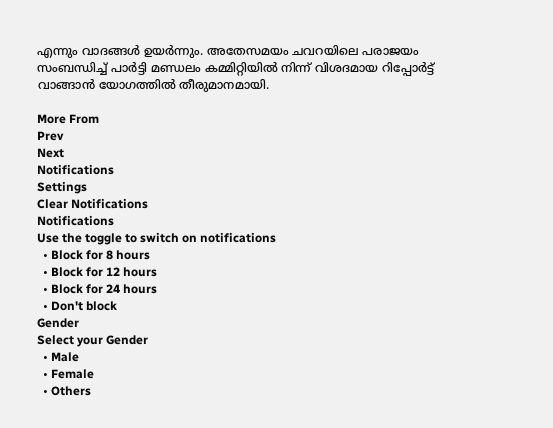എന്നും വാദങ്ങള്‍ ഉയര്‍ന്നും. അതേസമയം ചവറയിലെ പരാജയം സംബന്ധിച്ച് പാര്‍ട്ടി മണ്ഡലം കമ്മിറ്റിയില്‍ നിന്ന് വിശദമായ റിപ്പോര്‍ട്ട് വാങ്ങാന്‍ യോഗത്തില്‍ തീരുമാനമായി.

More From
Prev
Next
Notifications
Settings
Clear Notifications
Notifications
Use the toggle to switch on notifications
  • Block for 8 hours
  • Block for 12 hours
  • Block for 24 hours
  • Don't block
Gender
Select your Gender
  • Male
  • Female
  • Others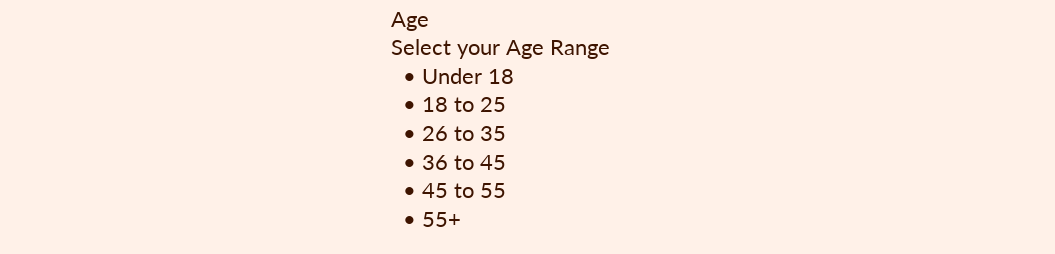Age
Select your Age Range
  • Under 18
  • 18 to 25
  • 26 to 35
  • 36 to 45
  • 45 to 55
  • 55+